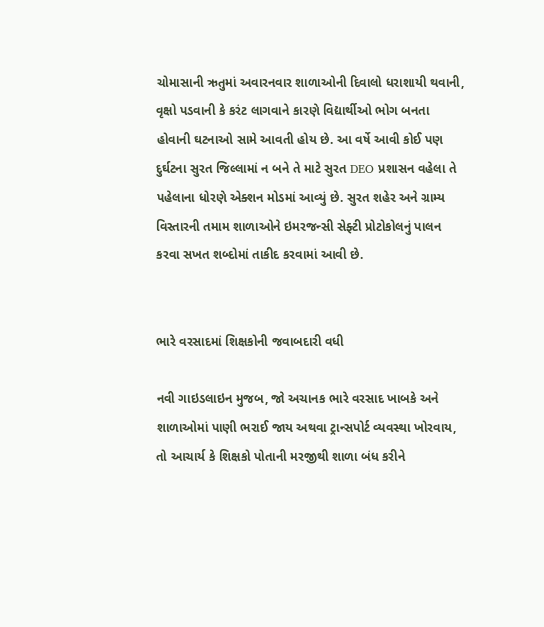ચોમાસાની ઋતુમાં અવારનવાર શાળાઓની દિવાલો ધરાશાયી થવાની, વૃક્ષો પડવાની કે કરંટ લાગવાને કારણે વિદ્યાર્થીઓ ભોગ બનતા હોવાની ઘટનાઓ સામે આવતી હોય છે. આ વર્ષે આવી કોઈ પણ દુર્ઘટના સુરત જિલ્લામાં ન બને તે માટે સુરત DEO પ્રશાસન વહેલા તે પહેલાના ધોરણે એક્શન મોડમાં આવ્યું છે. સુરત શહેર અને ગ્રામ્ય વિસ્તારની તમામ શાળાઓને ઇમરજન્સી સેફ્ટી પ્રોટોકોલનું પાલન કરવા સખત શબ્દોમાં તાકીદ કરવામાં આવી છે.


ભારે વરસાદમાં શિક્ષકોની જવાબદારી વધી

નવી ગાઇડલાઇન મુજબ, જો અચાનક ભારે વરસાદ ખાબકે અને શાળાઓમાં પાણી ભરાઈ જાય અથવા ટ્રાન્સપોર્ટ વ્યવસ્થા ખોરવાય, તો આચાર્ય કે શિક્ષકો પોતાની મરજીથી શાળા બંધ કરીને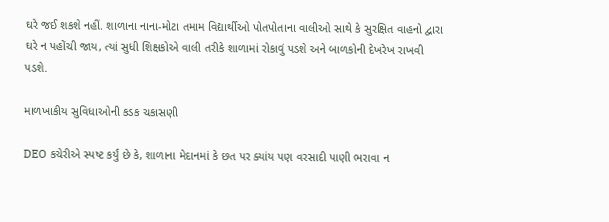ઘરે જઈ શકશે નહીં. શાળાના નાના-મોટા તમામ વિદ્યાર્થીઓ પોતપોતાના વાલીઓ સાથે કે સુરક્ષિત વાહનો દ્વારા ઘરે ન પહોંચી જાય, ત્યાં સુધી શિક્ષકોએ વાલી તરીકે શાળામાં રોકાવું પડશે અને બાળકોની દેખરેખ રાખવી પડશે.

માળખાકીય સુવિધાઓની કડક ચકાસણી

DEO કચેરીએ સ્પષ્ટ કર્યું છે કે, શાળાના મેદાનમાં કે છત પર ક્યાંય પણ વરસાદી પાણી ભરાવા ન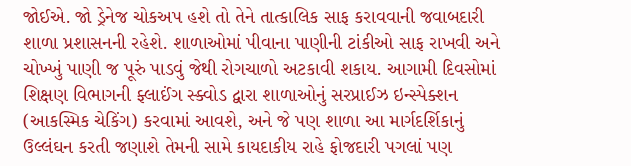જોઈએ. જો ડ્રેનેજ ચોકઅપ હશે તો તેને તાત્કાલિક સાફ કરાવવાની જવાબદારી શાળા પ્રશાસનની રહેશે. શાળાઓમાં પીવાના પાણીની ટાંકીઓ સાફ રાખવી અને ચોખ્ખું પાણી જ પૂરું પાડવું જેથી રોગચાળો અટકાવી શકાય. આગામી દિવસોમાં શિક્ષણ વિભાગની ફ્લાઈંગ સ્ક્વોડ દ્વારા શાળાઓનું સરપ્રાઈઝ ઇન્સ્પેક્શન (આકસ્મિક ચેકિંગ) કરવામાં આવશે, અને જે પણ શાળા આ માર્ગદર્શિકાનું ઉલ્લંઘન કરતી જણાશે તેમની સામે કાયદાકીય રાહે ફોજદારી પગલાં પણ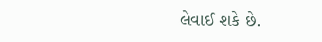લેવાઈ શકે છે.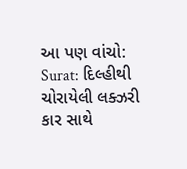આ પણ વાંચો: Surat: દિલ્હીથી ચોરાયેલી લક્ઝરી કાર સાથે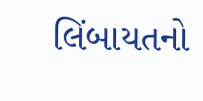લિંબાયતનો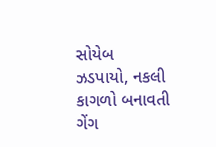સોયેબ ઝડપાયો, નકલી કાગળો બનાવતી ગેંગ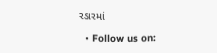રડારમાં

  • Follow us on: